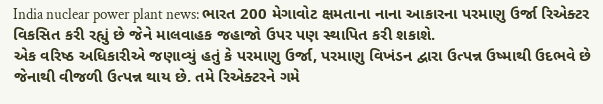India nuclear power plant news: ભારત 200 મેગાવોટ ક્ષમતાના નાના આકારના પરમાણુ ઉર્જા રિએક્ટર વિકસિત કરી રહ્યું છે જેને માલવાહક જહાજો ઉપર પણ સ્થાપિત કરી શકાશે.
એક વરિષ્ઠ અધિકારીએ જણાવ્યું હતું કે પરમાણુ ઉર્જા, પરમાણુ વિખંડન દ્વારા ઉત્પન્ન ઉષ્માથી ઉદભવે છે જેનાથી વીજળી ઉત્પન્ન થાય છે. તમે રિએક્ટરને ગમે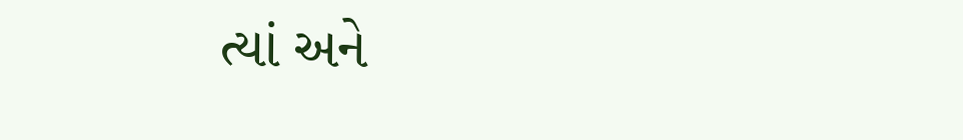ત્યાં અને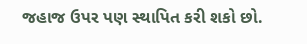જહાજ ઉપર પણ સ્થાપિત કરી શકો છો.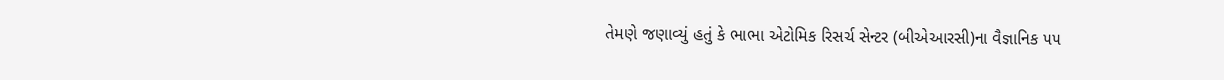તેમણે જણાવ્યું હતું કે ભાભા એટોમિક રિસર્ચ સેન્ટર (બીએઆરસી)ના વૈજ્ઞાનિક ૫૫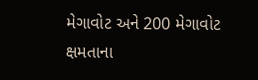મેગાવોટ અને 200 મેગાવોટ ક્ષમતાના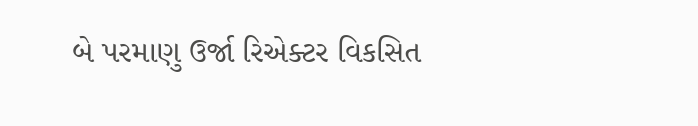બે પરમાણુ ઉર્જા રિએક્ટર વિકસિત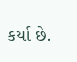કર્યા છે.